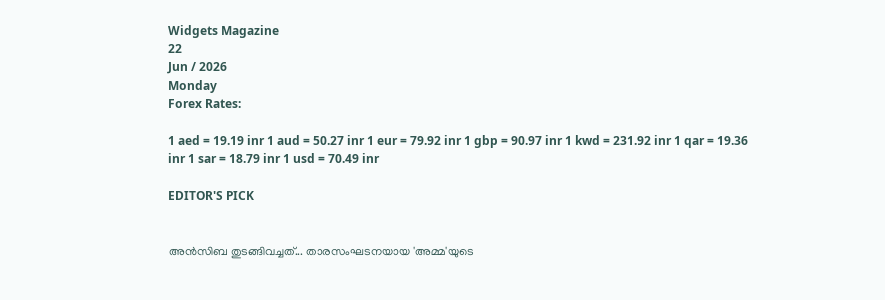Widgets Magazine
22
Jun / 2026
Monday
Forex Rates:

1 aed = 19.19 inr 1 aud = 50.27 inr 1 eur = 79.92 inr 1 gbp = 90.97 inr 1 kwd = 231.92 inr 1 qar = 19.36 inr 1 sar = 18.79 inr 1 usd = 70.49 inr

EDITOR'S PICK


അൻസിബ തുടങ്ങിവച്ചത്... താരസംഘടനയായ 'അമ്മ'യുടെ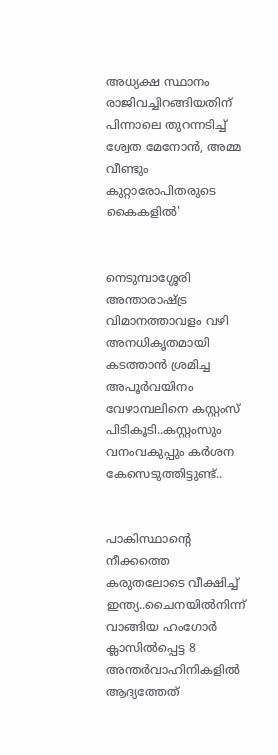അധ്യക്ഷ സ്ഥാനം രാജിവച്ചിറങ്ങിയതിന് പിന്നാലെ തുറന്നടിച്ച് ശ്വേത മേനോൻ, അമ്മ വീണ്ടും കുറ്റാരോപിതരുടെ കൈകളിൽ'


നെടുമ്പാശ്ശേരി അന്താരാഷ്ട്ര വിമാനത്താവളം വഴി അനധികൃതമായി കടത്താൻ ശ്രമിച്ച അപൂർവയിനം വേഴാമ്പലിനെ കസ്റ്റംസ് പിടികൂടി..കസ്റ്റംസും വനംവകുപ്പും കർശന കേസെടുത്തിട്ടുണ്ട്..


പാകിസ്ഥാന്റെ നീക്കത്തെ കരുതലോടെ വീക്ഷിച്ച് ഇന്ത്യ..ചൈനയിൽനിന്ന് വാങ്ങിയ ഹംഗോർ ക്ലാസിൽപ്പെട്ട 8 അന്തർവാഹിനികളിൽ ആദ്യത്തേത്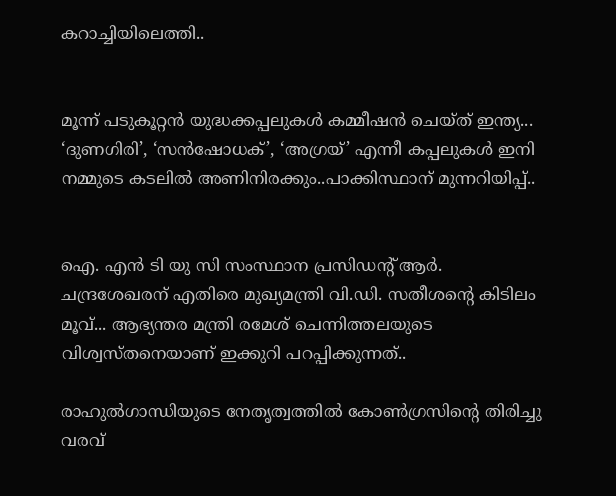കറാച്ചിയിലെത്തി..


മൂന്ന് പടുകൂറ്റൻ യുദ്ധക്കപ്പലുകൾ കമ്മീഷൻ ചെയ്ത് ഇന്ത്യ... ‘ദുണഗിരി’, ‘സൻഷോധക്’, ‘അഗ്രയ്’ എന്നീ കപ്പലുകൾ ഇനി നമ്മുടെ കടലിൽ അണിനിരക്കും..പാക്കിസ്ഥാന് മുന്നറിയിപ്പ്..


ഐ. എൻ ടി യു സി സംസ്ഥാന പ്രസിഡന്റ് ആർ. ചന്ദ്രശേഖരന് എതിരെ മുഖ്യമന്ത്രി വി.ഡി. സതീശന്റെ കിടിലം മൂവ്... ആഭ്യന്തര മന്ത്രി രമേശ് ചെന്നിത്തലയുടെ വിശ്വസ്തനെയാണ് ഇക്കുറി പറപ്പിക്കുന്നത്..

രാഹുല്‍ഗാന്ധിയുടെ നേതൃത്വത്തില്‍ കോണ്‍ഗ്രസിന്റെ തിരിച്ചു വരവ്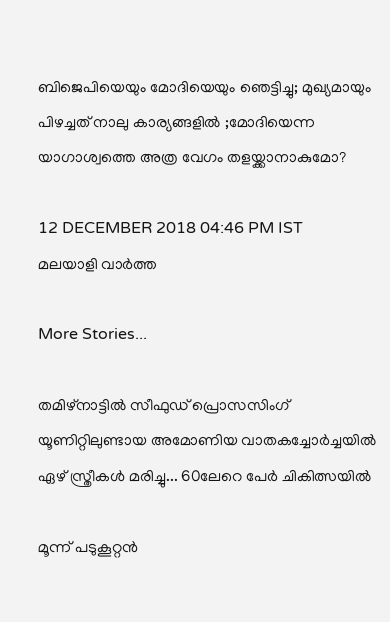ബിജെപിയെയും മോദിയെയും ഞെട്ടിച്ചു; മുഖ്യമായും പിഴച്ചത് നാലു കാര്യങ്ങളിൽ ;മോദിയെന്ന യാഗാശ്വത്തെ അത്ര വേഗം തളയ്ക്കാനാകുമോ?

12 DECEMBER 2018 04:46 PM IST
മലയാളി വാര്‍ത്ത

More Stories...

തമിഴ്നാട്ടിൽ സീഫുഡ് പ്രൊസസിംഗ് യൂണിറ്റിലുണ്ടായ അമോണിയ വാതകച്ചോർച്ചയിൽ ഏഴ് സ്ത്രീകൾ മരിച്ചു... 60ലേറെ പേർ ചികിത്സയിൽ

മൂന്ന് പടുകൂറ്റൻ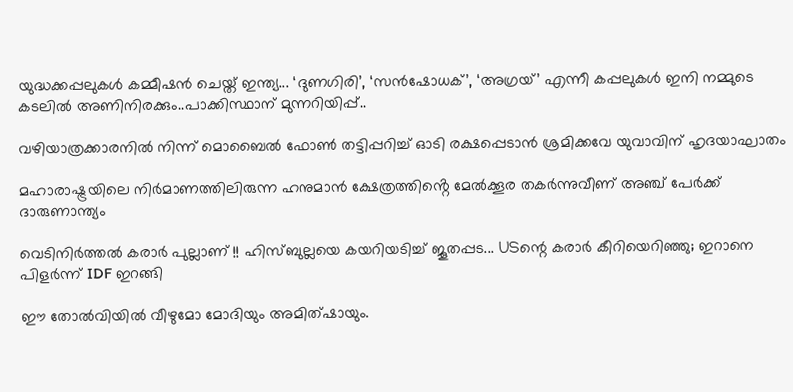യുദ്ധക്കപ്പലുകൾ കമ്മീഷൻ ചെയ്ത് ഇന്ത്യ... ‘ദുണഗിരി’, ‘സൻഷോധക്’, ‘അഗ്രയ്’ എന്നീ കപ്പലുകൾ ഇനി നമ്മുടെ കടലിൽ അണിനിരക്കും..പാക്കിസ്ഥാന് മുന്നറിയിപ്പ്..

വഴിയാത്രക്കാരനിൽ നിന്ന് മൊബൈൽ ഫോൺ തട്ടിപ്പറിച്ച് ഓടി രക്ഷപ്പെടാൻ ശ്രമിക്കവേ യുവാവിന് ഹൃദയാഘാതം

മഹാരാഷ്ട്രയിലെ നിർമാണത്തിലിരുന്ന ഹനുമാൻ ക്ഷേത്രത്തിൻ്റെ മേൽക്കൂര തകർന്നുവീണ് അഞ്ച് പേർക്ക് ദാരുണാന്ത്യം

വെടിനിര്‍ത്തല്‍ കരാര്‍ പുല്ലാണ് !! ഹിസ്ബുല്ലയെ കയറിയടിച്ച് ജൂതപ്പട... USന്റെ കരാര്‍ കീറിയെറിഞ്ഞു; ഇറാനെ പിളര്‍ന്ന് IDF ഇറങ്ങി

ഈ തോല്‍വിയില്‍ വീഴുമോ മോദിയും അമിത്ഷായും.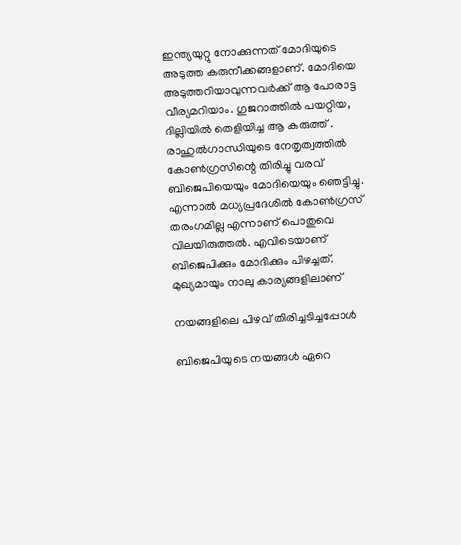ഇന്ത്യയുറ്റു നോക്കുന്നത് മോദിയുടെ അടുത്ത കരുനീക്കങ്ങളാണ്. മോദിയെ അടുത്തറിയാവുന്നവര്‍ക്ക് ആ പോരാട്ട വീര്യമറിയാം. ഗുജറാത്തില്‍ പയറ്റിയ, ദില്ലിയില്‍ തെളിയിച്ച ആ കരുത്ത് . രാഹുല്‍ഗാന്ധിയുടെ നേതൃത്വത്തില്‍ കോണ്‍ഗ്രസിന്റെ തിരിച്ചു വരവ് ബിജെപിയെയും മോദിയെയും ഞെട്ടിച്ചു. എന്നാല്‍ മധ്യപ്രദേശില്‍ കോണ്‍ഗ്രസ് തരംഗമില്ല എന്നാണ് പൊതുവെ വിലയിരുത്തല്‍. എവിടെയാണ് ബിജെപിക്കും മോദിക്കും പിഴച്ചത്. മുഖ്യമായും നാലു കാര്യങ്ങളിലാണ്

നയങ്ങളിലെ പിഴവ് തിരിച്ചടിച്ചപ്പോൾ

ബിജെപിയുടെ നയങ്ങൾ ഏറെ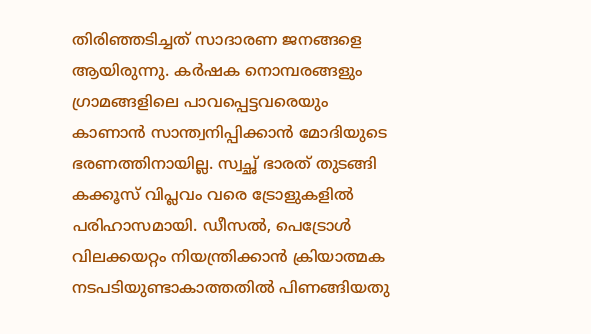തിരിഞ്ഞടിച്ചത് സാദാരണ ജനങ്ങളെ ആയിരുന്നു. കര്‍ഷക നൊമ്പരങ്ങളും ഗ്രാമങ്ങളിലെ പാവപ്പെട്ടവരെയും കാണാന്‍ സാന്ത്വനിപ്പിക്കാന്‍ മോദിയുടെ ഭരണത്തിനായില്ല. സ്വച്ഛ് ഭാരത് തുടങ്ങി കക്കൂസ് വിപ്ലവം വരെ ട്രോളുകളില്‍ പരിഹാസമായി. ഡീസൽ, പെട്രോൾ വിലക്കയറ്റം നിയന്ത്രിക്കാൻ ക്രിയാത്മക നടപ‌ടിയുണ്ടാകാത്തതിൽ പിണങ്ങിയതു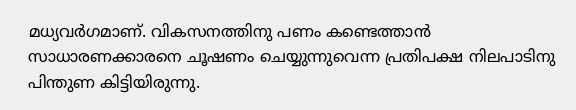മധ്യവർഗമാണ്. വികസനത്തിനു പണം കണ്ടെത്താൻ സാധാരണക്കാരനെ ചൂഷണം ചെയ്യുന്നുവെന്ന പ്ര‌തിപക്ഷ നിലപാടിനു പിന്തുണ കിട്ടിയിരുന്നു.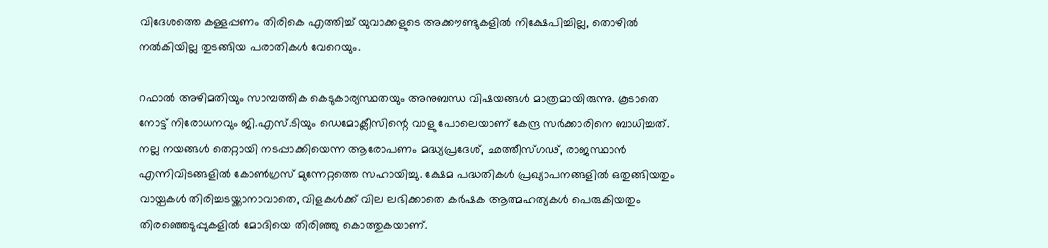വിദേശത്തെ കള്ളപ്പണം തിരികെ എത്തിച്ച് യുവാക്കളുടെ അക്കൗണ്ടുകളിൽ നിക്ഷേപിച്ചില്ല, തൊഴിൽ നൽകിയില്ല തുടങ്ങിയ പരാതികൾ വേറെയും.

റഫാൽ അഴിമതിയും സാമ്പത്തിക കെടുകാര്യസ്ഥതയും അനുബന്ധ വിഷയങ്ങൾ മാത്രമായിരുന്നു. കൂടാതെ നോട്ട് നിരോധനവും ജി.എസ്.ടിയും ഡെമോക്ലീസിന്റെ വാളു പോലെയാണ് കേന്ദ്ര സർക്കാരിനെ ബാധിച്ചത്. നല്ല നയങ്ങൾ തെറ്റായി നടപ്പാക്കിയെന്ന ആരോപണം മദ്ധ്യപ്രദേശ്, ഛത്തീസ്ഗഢ്, രാജസ്ഥാൻ എന്നിവിടങ്ങളിൽ കോൺഗ്രസ് മുന്നേറ്റത്തെ സഹായിച്ചു. ക്ഷേമ പദ്ധതികൾ പ്രഖ്യാപനങ്ങളിൽ ഒതുങ്ങിയതും വായ്പകൾ തിരിച്ചടയ്ക്കാനാവാതെ, വിളകൾക്ക് വില ലഭിക്കാതെ കർഷക ആത്മഹത്യകൾ പെരുകിയതും തിരഞ്ഞെടുപ്പുകളിൽ മോദിയെ തിരിഞ്ഞു കൊത്തുകയാണ്.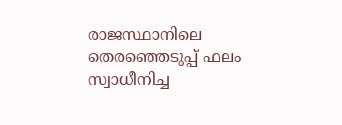രാജസ്ഥാനിലെ തെരഞ്ഞെടുപ്പ് ഫലം സ്വാധീനിച്ച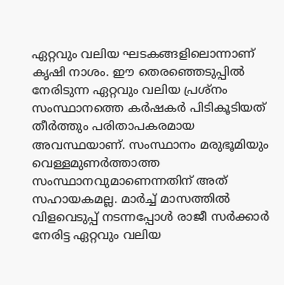ഏറ്റവും വലിയ ഘടകങ്ങളിലൊന്നാണ് കൃഷി നാശം. ഈ തെരഞ്ഞെടുപ്പിൽ നേരിടുന്ന ഏറ്റവും വലിയ പ്രശ്നം സംസ്ഥാനത്തെ കർഷകർ പിടികൂടിയത് തീർത്തും പരിതാപകരമായ അവസ്ഥയാണ്. സംസ്ഥാനം മരുഭൂമിയും വെള്ളമുണർത്താത്ത സംസ്ഥാനവുമാണെന്നതിന് അത് സഹായകമല്ല. മാർച്ച് മാസത്തിൽ വിളവെടുപ്പ് നടന്നപ്പോൾ രാജീ സർക്കാർ നേരിട്ട ഏറ്റവും വലിയ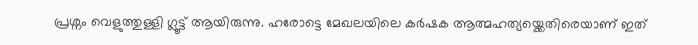പ്രശ്നം വെളുത്തുള്ളി ഗ്ലൂട്ട് ആയിരുന്നു. ഹരോട്ടെ മേഖലയിലെ കർഷക ആത്മഹത്യയ്ക്കെതിരെയാണ് ഇത്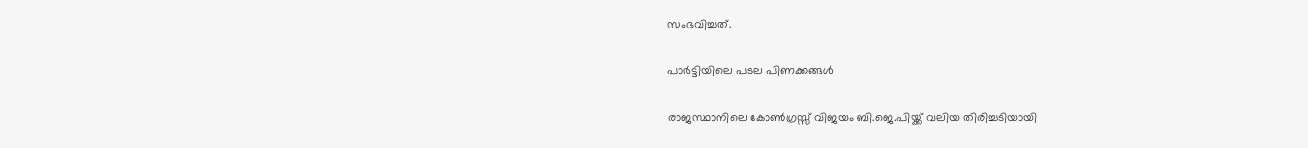സംഭവിച്ചത്.

പാർട്ടിയിലെ പടല പിണക്കങ്ങൾ

രാജസ്ഥാനിലെ കോൺഗ്രസ്സ് വിജയം ബി.ജെ.പിയ്ക്ക് വലിയ തിരിച്ചടിയായി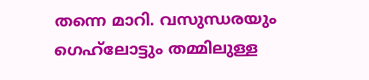തന്നെ മാറി. വസുന്ധരയും ഗെഹ്‍ലോട്ടും തമ്മിലുള്ള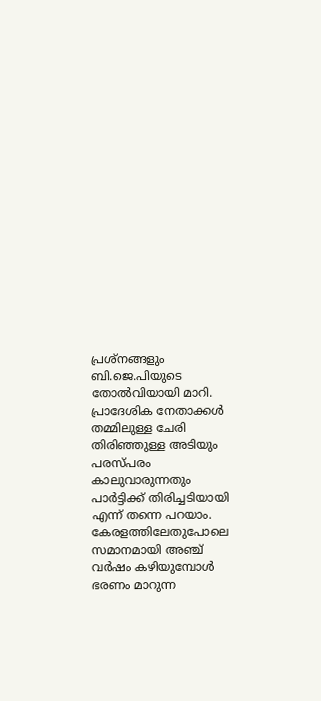പ്രശ്നങ്ങളും ബി.ജെ.പിയുടെ തോൽവിയായി മാറി. പ്രാദേശിക നേതാക്കൾ തമ്മിലുള്ള ചേരി തിരിഞ്ഞുള്ള അടിയും പരസ്പരം കാലുവാരുന്നതും പാർട്ടിക്ക് തിരിച്ചടിയായി എന്ന് തന്നെ പറയാം. കേരളത്തിലേതുപോലെ സമാനമായി അഞ്ച് വര്‍ഷം കഴിയുമ്പോള്‍ ഭരണം മാറുന്ന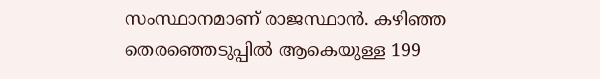സംസ്ഥാനമാണ് രാജസ്ഥാന്‍. കഴിഞ്ഞ തെരഞ്ഞെടുപ്പില്‍ ആകെയുള്ള 199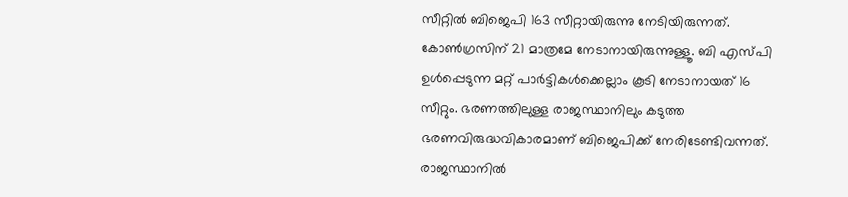സീറ്റില്‍ ബിജെപി 163 സീറ്റായിരുന്നു നേടിയിരുന്നത്. കോണ്‍ഗ്രസിന് 21 മാത്രമേ നേടാനായിരുന്നുള്ളൂ. ബി എസ്പി ഉള്‍പ്പെടുന്ന മറ്റ് പാര്‍ട്ടികള്‍ക്കെല്ലാം കൂടി നേടാനായത് 16 സീറ്റും. ഭരണത്തിലുള്ള രാജസ്ഥാനിലും കടുത്ത ഭരണവിരുദ്ധവികാരമാണ് ബിജെപിക്ക് നേരിടേണ്ടിവന്നത്. രാജസ്ഥാനില്‍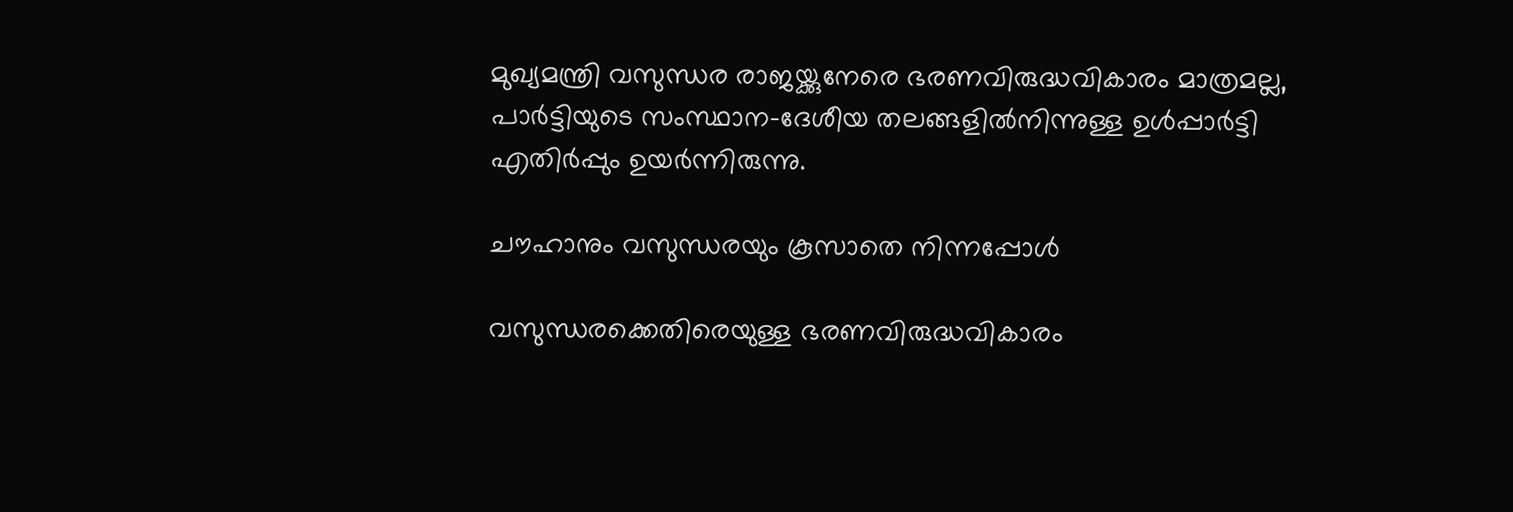മുഖ്യമന്ത്രി വസുന്ധര രാജയ്ക്കുനേരെ ഭരണവിരുദ്ധവികാരം മാത്രമല്ല, പാര്‍ട്ടിയുടെ സംസ്ഥാന-ദേശീയ തലങ്ങളില്‍നിന്നുള്ള ഉള്‍പ്പാര്‍ട്ടി എതിര്‍പ്പും ഉയര്‍ന്നിരുന്നു.

ചൗഹാനും വസുന്ധരയും കൂസാതെ നിന്നപ്പോൾ

വസുന്ധരക്കെതിരെയുള്ള ഭരണവിരുദ്ധവികാരം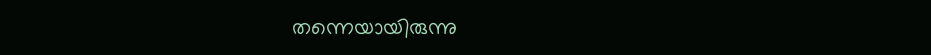തന്നെയായിരുന്നു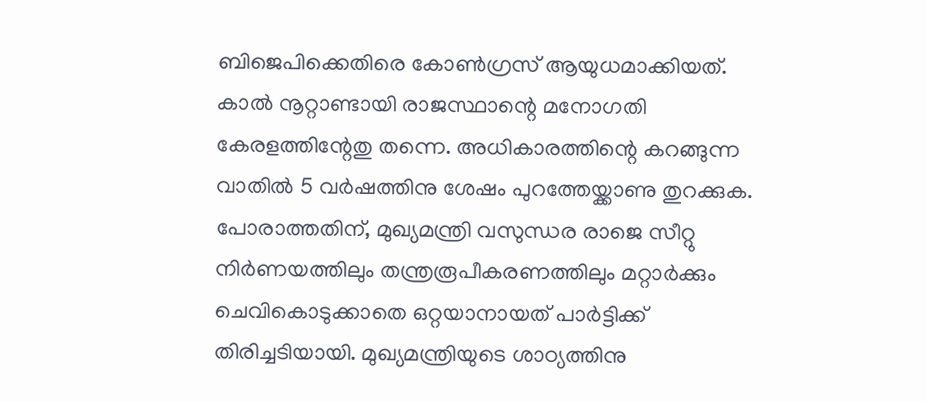ബിജെപിക്കെതിരെ കോൺഗ്രസ് ആയുധമാക്കിയത്. കാൽ നൂറ്റാണ്ടായി രാജസ്ഥാന്റെ മനോഗതി കേരളത്തിന്റേതു തന്നെ. അധികാരത്തിന്റെ കറങ്ങുന്ന വാതിൽ 5 വർഷത്തിനു ശേഷം പുറ‌ത്തേയ്ക്കാണു തുറക്കുക. പോരാത്തതിന്, മുഖ്യമന്ത്രി വസുന്ധര രാ‌ജെ സീറ്റു നിർണയത്തിലും തന്ത്രരൂപീകരണത്തിലും ‌മറ്റാർക്കും ചെവികൊടുക്കാതെ ഒറ്റയാനായത് പാർട്ടിക്ക് തിരിച്ചടിയായി. മുഖ്യമന്ത്രിയുടെ ശാഠ്യത്തിനു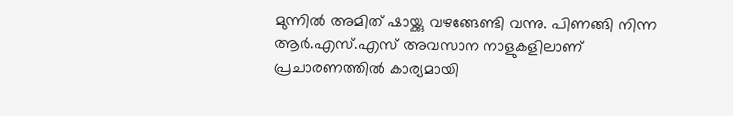മുന്നിൽ അമിത് ഷായ്ക്കു വഴങ്ങേണ്ടി വന്നു. പിണങ്ങി നിന്ന ആർ.എസ്.എസ് അവസാന നാളുകളിലാണ് പ്രചാരണത്തിൽ കാര്യമായി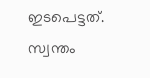ഇടപെട്ടത്. സ്വന്തം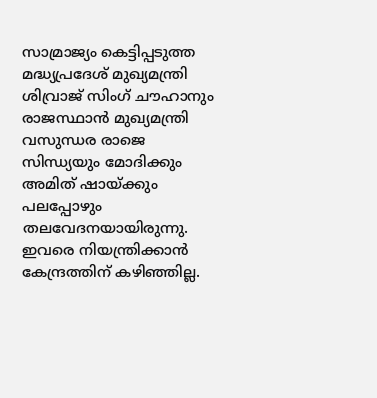സാമ്രാജ്യം കെട്ടിപ്പടുത്ത മദ്ധ്യപ്രദേശ് മുഖ്യമന്ത്രി ശിവ്രാജ് സിംഗ് ചൗഹാനും രാജസ്ഥാൻ മുഖ്യമന്ത്രി വസുന്ധര രാജെ സിന്ധ്യയും മോദിക്കും അമിത് ഷായ്ക്കും പലപ്പോഴും തലവേദനയായിരുന്നു. ഇവരെ നിയന്ത്രിക്കാൻ കേന്ദ്രത്തിന് കഴിഞ്ഞില്ല.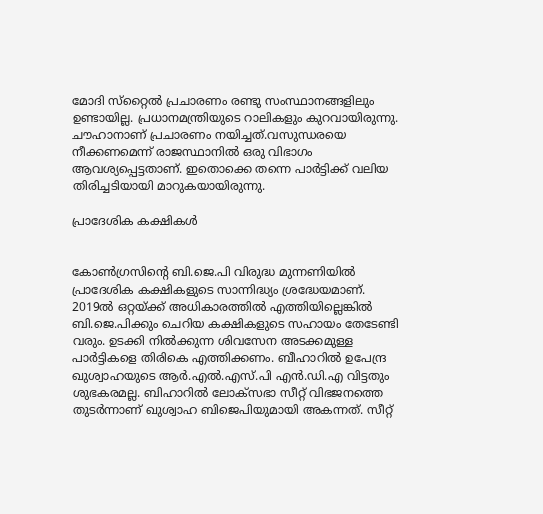മോദി സ്‌റ്റൈൽ പ്രചാരണം രണ്ടു സംസ്ഥാനങ്ങളിലും ഉണ്ടായില്ല. പ്രധാനമന്ത്രിയുടെ റാലികളും കുറവായിരുന്നു. ചൗഹാനാണ് പ്രചാരണം നയിച്ചത്.വസുന്ധരയെ നീക്കണമെന്ന് രാജസ്ഥാനിൽ ഒരു വിഭാഗം ആവശ്യപ്പെട്ടതാണ്. ഇതൊക്കെ തന്നെ പാർട്ടിക്ക് വലിയ തിരിച്ചടിയായി മാറുകയായിരുന്നു.

പ്രാദേശിക കക്ഷികൾ


കോണ്‍ഗ്രസിന്റെ ബി.ജെ.പി വിരുദ്ധ മുന്നണിയില്‍ പ്രാദേശിക കക്ഷികളുടെ സാന്നിദ്ധ്യം ശ്രദ്ധേയമാണ്. 2019ല്‍ ഒറ്റയ്ക്ക് അധികാരത്തില്‍ എത്തിയില്ലെങ്കില്‍ ബി.ജെ.പിക്കും ചെറിയ കക്ഷികളുടെ സഹായം തേടേണ്ടി വരും. ഉടക്കി നില്‍ക്കുന്ന ശിവസേന അടക്കമുള്ള പാര്‍ട്ടികളെ തിരികെ എത്തിക്കണം. ബീഹാറില്‍ ഉപേന്ദ്ര ഖുശ്വാഹയുടെ ആര്‍.എല്‍.എസ്.പി എന്‍.ഡി.എ വിട്ടതും ശുഭകരമല്ല. ബിഹാറില്‍ ലോക്‌സഭാ സീറ്റ് വിഭജനത്തെ തുടര്‍ന്നാണ് ഖുശ്വാഹ ബിജെപിയുമായി അകന്നത്. സീറ്റ്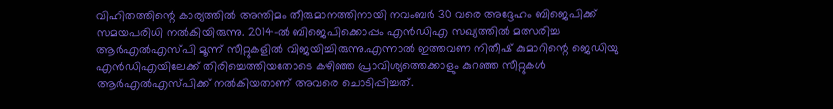വിഹിതത്തിന്റെ കാര്യത്തില്‍ അന്തിമം തീരുമാനത്തിനായി നവംബര്‍ 30 വരെ അദ്ദേഹം ബിജെപിക്ക് സമയപരിധി നല്‍കിയിരുന്നു. 2014-ല്‍ ബിജെപിക്കൊപ്പം എന്‍ഡിഎ സഖ്യത്തില്‍ മത്സരിച്ച ആര്‍എല്‍എസ്പി മൂന്ന് സീറ്റുകളില്‍ വിജയിച്ചിരുന്നു.എന്നാല്‍ ഇത്തവണ നിതീഷ് കുമാറിന്റെ ജെഡിയു എന്‍ഡിഎയിലേക്ക് തിരിച്ചെത്തിയതോടെ കഴിഞ്ഞ പ്രാവിശ്യത്തെക്കാളും കുറഞ്ഞ സീറ്റുകള്‍ ആര്‍എല്‍എസ്പിക്ക് നല്‍കിയതാണ് അവരെ ചൊടിപ്പിച്ചത്.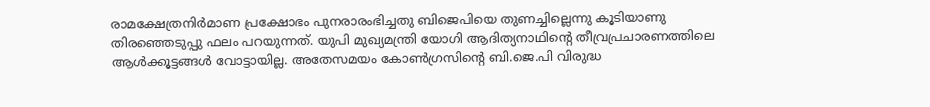രാമക്ഷേത്രനിർമാണ പ്രക്ഷോഭം പുനരാരംഭിച്ചതു ബിജെപിയെ തുണച്ചില്ലെന്നു കൂ‌ടിയാണു തിരഞ്ഞെടുപ്പു ഫലം പറയുന്നത്. യുപി മുഖ്യമന്ത്രി യോഗി ആദിത്യനാഥിന്റെ തീവ്രപ്രചാരണത്തിലെ ആൾ‌ക്കൂട്ടങ്ങൾ വോട്ടായില്ല. അതേസമയം കോൺഗ്രസിന്റെ ബി.ജെ.പി വിരുദ്ധ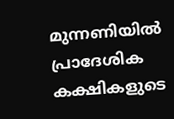മുന്നണിയിൽ പ്രാദേശിക കക്ഷികളുടെ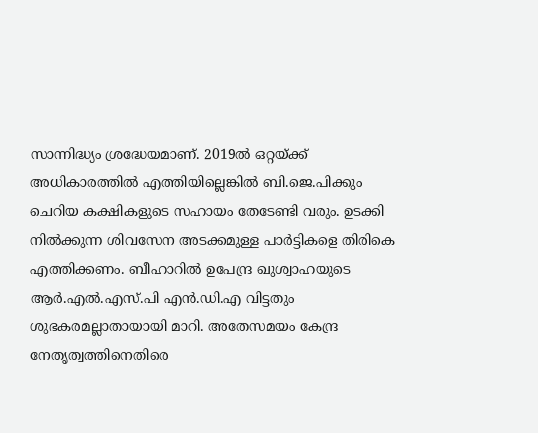സാന്നിദ്ധ്യം ശ്രദ്ധേയമാണ്. 2019ൽ ഒറ്റയ്ക്ക് അധികാരത്തിൽ എത്തിയില്ലെങ്കിൽ ബി.ജെ.പിക്കും ചെറിയ കക്ഷികളുടെ സഹായം തേടേണ്ടി വരും. ഉടക്കി നിൽക്കുന്ന ശിവസേന അടക്കമുള്ള പാർട്ടികളെ തിരികെ എത്തിക്കണം. ബീഹാറിൽ ഉപേന്ദ്ര ഖുശ്വാഹയുടെ ആർ.എൽ.എസ്.പി എൻ.ഡി.എ വിട്ടതും ശുഭകരമല്ലാതായായി മാറി. അതേസമയം കേന്ദ്ര നേതൃത്വത്തിനെതിരെ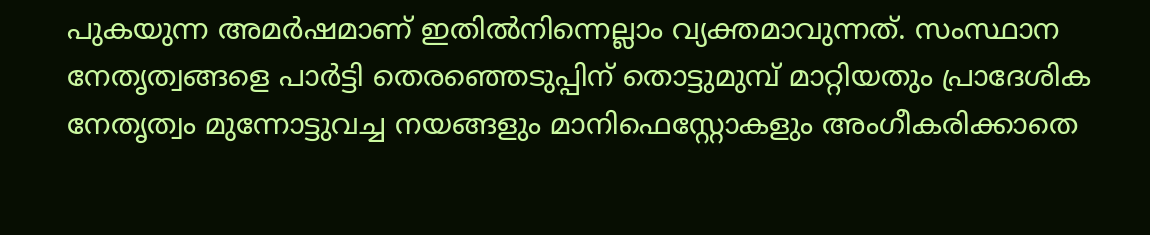പുകയുന്ന അമര്‍ഷമാണ് ഇതില്‍നിന്നെല്ലാം വ്യക്തമാവുന്നത്. സംസ്ഥാന നേതൃത്വങ്ങളെ പാര്‍ട്ടി തെരഞ്ഞെടുപ്പിന് തൊട്ടുമുമ്പ് മാറ്റിയതും പ്രാദേശിക നേതൃത്വം മുന്നോട്ടുവച്ച നയങ്ങളും മാനിഫെസ്റ്റോകളും അംഗീകരിക്കാതെ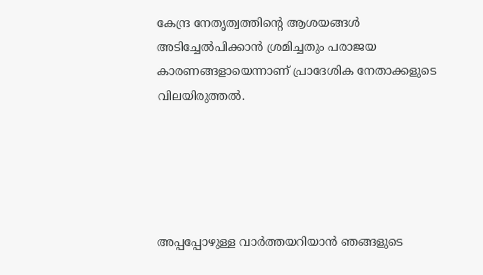കേന്ദ്ര നേതൃത്വത്തിന്റെ ആശയങ്ങള്‍ അടിച്ചേല്‍പിക്കാന്‍ ശ്രമിച്ചതും പരാജയ കാരണങ്ങളായെന്നാണ് പ്രാദേശിക നേതാക്കളുടെ വിലയിരുത്തല്‍.





അപ്പപ്പോഴുള്ള വാര്‍ത്തയറിയാന്‍ ഞങ്ങളുടെ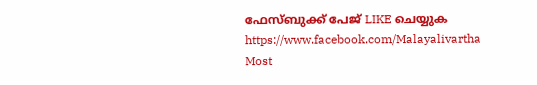ഫേസ്‌ബുക്ക്‌ പേജ് LIKE ചെയ്യുക
https://www.facebook.com/Malayalivartha
Most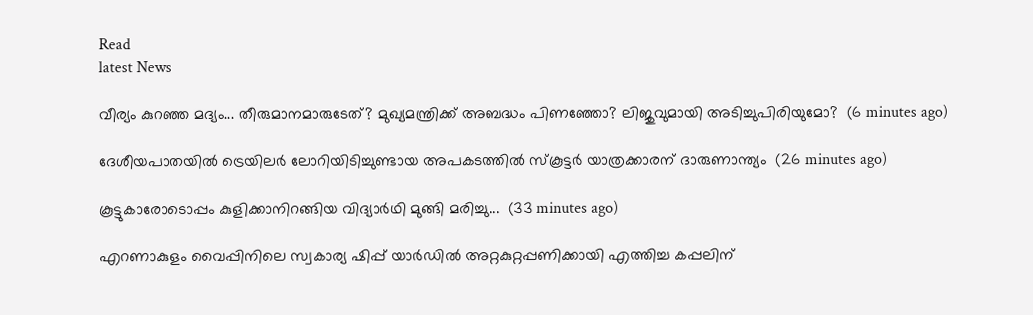Read
latest News

വീര്യം കുറഞ്ഞ മദ്യം... തീരുമാനമാരുടേത്? മുഖ്യമന്ത്രിക്ക് അബദ്ധം പിണഞ്ഞോ? ലിജുവുമായി അടിച്ചുപിരിയുമോ?  (6 minutes ago)

ദേശീയപാതയിൽ ട്രെയിലർ ലോറിയിടിച്ചുണ്ടായ അപകടത്തിൽ സ്കൂട്ടർ യാത്രക്കാരന് ദാരുണാന്ത്യം  (26 minutes ago)

കൂട്ടുകാരോടൊപ്പം കുളിക്കാനിറങ്ങിയ വിദ്യാർഥി മുങ്ങി മരിച്ചു...  (33 minutes ago)

എറണാകുളം വൈപ്പിനിലെ സ്വകാര്യ ഷിപ്പ് യാർഡിൽ അറ്റകുറ്റപ്പണിക്കായി എത്തിച്ച കപ്പലിന്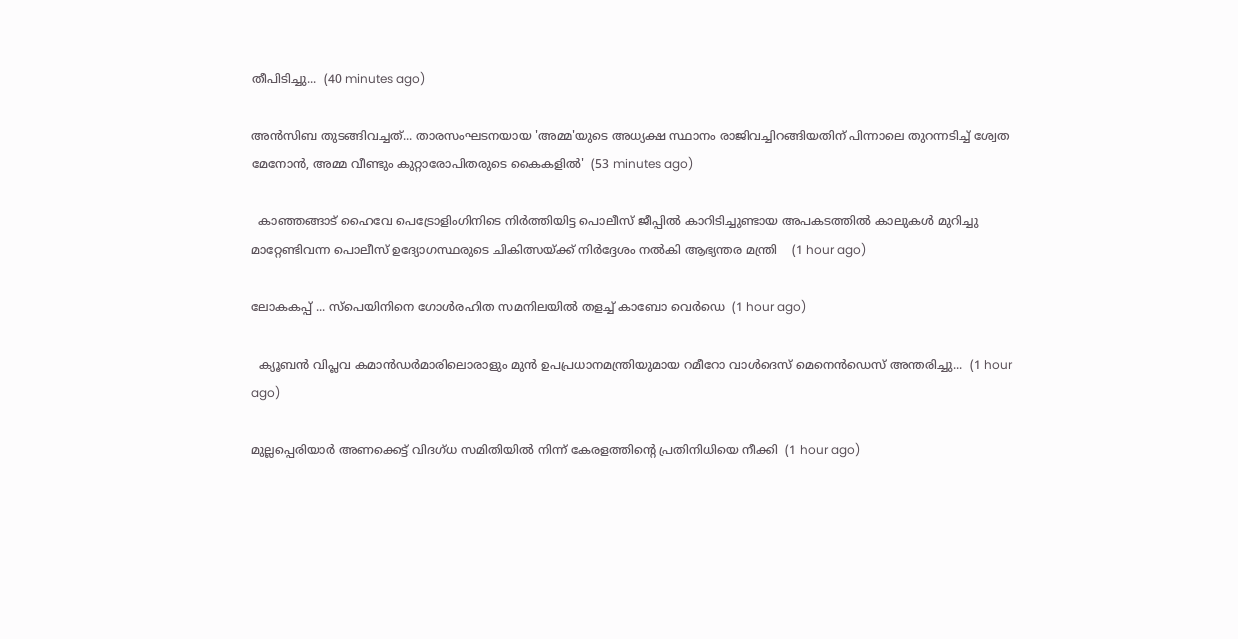തീപിടിച്ചു...  (40 minutes ago)

അൻസിബ തുടങ്ങിവച്ചത്... താരസംഘടനയായ 'അമ്മ'യുടെ അധ്യക്ഷ സ്ഥാനം രാജിവച്ചിറങ്ങിയതിന് പിന്നാലെ തുറന്നടിച്ച് ശ്വേത മേനോൻ, അമ്മ വീണ്ടും കുറ്റാരോപിതരുടെ കൈകളിൽ'  (53 minutes ago)

  കാഞ്ഞങ്ങാട് ഹൈവേ പെട്രോളിംഗിനിടെ നിർത്തിയിട്ട പൊലീസ് ജീപ്പിൽ കാറിടിച്ചുണ്ടായ അപകടത്തിൽ കാലുകൾ മുറിച്ചു മാറ്റേണ്ടിവന്ന പൊലീസ് ഉദ്യോഗസ്ഥരുടെ ചികിത്സയ്ക്ക് നിർദ്ദേശം നൽകി ആഭ്യന്തര മന്ത്രി    (1 hour ago)

ലോകകപ്പ് ... സ്പെയിനിനെ ഗോൾരഹിത സമനിലയിൽ തളച്ച് കാബോ വെർഡെ  (1 hour ago)

  ക്യൂബൻ വിപ്ലവ കമാൻഡർമാരിലൊരാളും മുൻ ഉപപ്രധാനമന്ത്രിയുമായ റമീറോ വാൾദെസ്‌ മെനെൻഡെസ് അന്തരിച്ചു...  (1 hour ago)

മുല്ലപ്പെരിയാർ അണക്കെട്ട്‌ വിദഗ്‌ധ സമിതിയിൽ നിന്ന്‌ കേരളത്തിന്റെ പ്രതിനിധിയെ നീക്കി  (1 hour ago)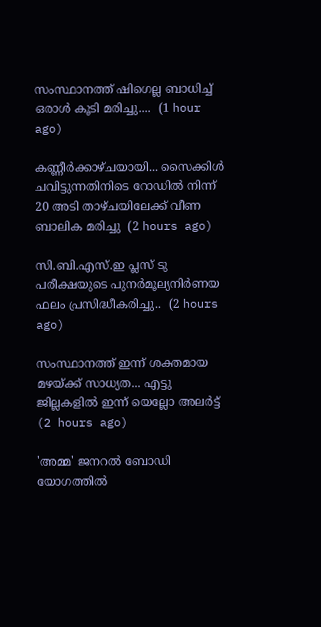സംസ്ഥാനത്ത് ഷിഗെല്ല ബാധിച്ച് ഒരാൾ കൂടി മരിച്ചു....  (1 hour ago)

കണ്ണീർക്കാഴ്ചയായി... സൈക്കിൾ ചവിട്ടുന്നതിനിടെ റോഡിൽ നിന്ന് 20 അടി താഴ്ചയിലേക്ക് വീണ ബാലിക മരിച്ചു  (2 hours ago)

സി.ബി.എസ്.ഇ പ്ലസ് ടു പരീക്ഷയുടെ പുനർമൂല്യനിർണയ ഫലം പ്രസിദ്ധീകരിച്ചു..  (2 hours ago)

സംസ്ഥാനത്ത് ഇന്ന് ശക്തമായ മഴയ്ക്ക് സാധ്യത... എട്ടു ജില്ലകളിൽ ഇന്ന് യെല്ലോ അലർട്ട്  (2 hours ago)

'അമ്മ' ജനറൽ ബോഡി യോഗത്തിൽ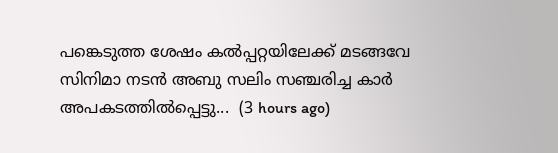പങ്കെടുത്ത ശേഷം കൽപ്പറ്റയിലേക്ക് മടങ്ങവേ സിനിമാ നടൻ അബു സലിം സഞ്ചരിച്ച കാർ അപകടത്തിൽപ്പെട്ടു...  (3 hours ago)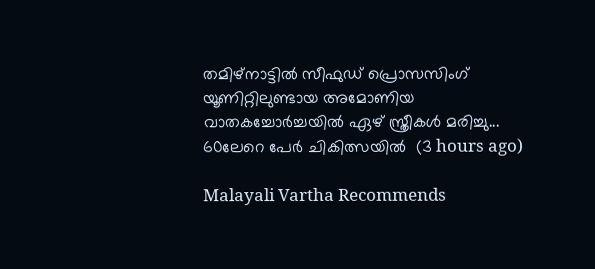തമിഴ്നാട്ടിൽ സീഫുഡ് പ്രൊസസിംഗ് യൂണിറ്റിലുണ്ടായ അമോണിയ വാതകച്ചോർച്ചയിൽ ഏഴ് സ്ത്രീകൾ മരിച്ചു... 60ലേറെ പേർ ചികിത്സയിൽ  (3 hours ago)

Malayali Vartha Recommends